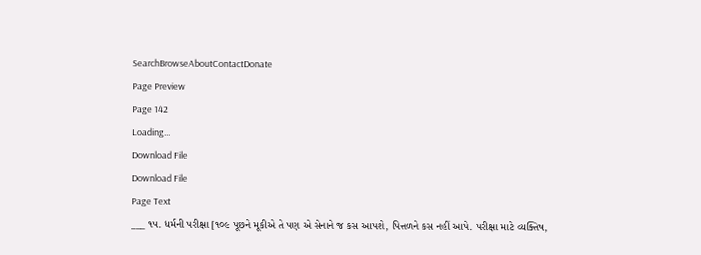SearchBrowseAboutContactDonate
Page Preview
Page 142
Loading...
Download File
Download File
Page Text
___ ૧૫. ધર્મની પરીક્ષા [૧૦૯ પૂછને મૂકીએ તે પણ એ સેનાને જ કસ આપશે, પિત્તળને કસ નહીં આપે. પરીક્ષા માટે વ્યક્તિષ,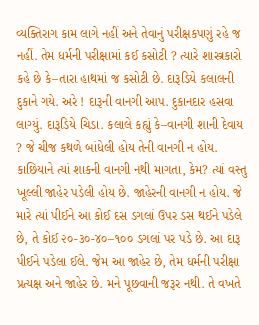વ્યક્તિરાગ કામ લાગે નહીં અને તેવાનું પરીક્ષકપણું રહે જ નહીં. તેમ ધર્મની પરીક્ષામાં કઈ કસોટી ? ત્યારે શાસ્ત્રકારો કહે છે કે–તારા હાથમાં જ કસોટી છે. દારૂડિયે કલાલની દુકાને ગયે. અરે ! દારૂની વાનગી આપ. દુકાનદાર હસવા લાગ્યું. દારૂડિયે ચિડા. કલાલે કહ્યું કે–વાનગી શાની દેવાય ? જે ચીજ કથળે બાંધેલી હોય તેની વાનગી ન હોય. કાછિયાને ત્યાં શાકની વાનગી નથી માગતા, કેમ? ત્યાં વસ્તુ ખૂલ્લી જાહેર પડેલી હોય છે. જાહેરની વાનગી ન હોય. જે મારે ત્યાં પીઈને આ કોઈ દસ ડગલાં ઉપર ડસ થઈને પડેલે છે, તે કોઈ ૨૦-૩૦-૪૦–૧૦૦ ડગલાં પર પડે છે. આ દારૂ પીઈને પડેલા ઈલે. જેમ આ જાહેર છે, તેમ ધર્મની પરીક્ષા પ્રત્યક્ષ અને જાહેર છે. મને પૂછવાની જરૂર નથી. તે વખતે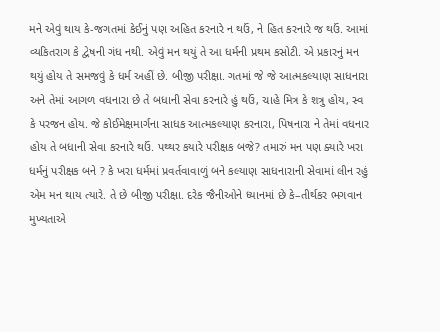મને એવું થાય કે-જગતમાં કેઈનું પણ અહિત કરનારે ન થઉં, ને હિત કરનારે જ થઉં. આમાં વ્યકિતરાગ કે દ્વેષની ગંધ નથી. એવું મન થયું તે આ ધર્મની પ્રથમ કસોટી. એ પ્રકારનું મન થયું હોય તે સમજવું કે ધર્મ અહીં છે. બીજી પરીક્ષા. ગતમાં જે જે આત્મકલ્યાણ સાધનારા અને તેમાં આગળ વધનારા છે તે બધાની સેવા કરનારે હું થઉં, ચાહે મિત્ર કે શત્રુ હોય, સ્વ કે પરજન હોય. જે કોઈમેક્ષમાર્ગના સાધક આત્મકલ્યાણ કરનારા, પિષનારા ને તેમાં વધનાર હોય તે બધાની સેવા કરનારે થઉં. પથ્થર કયારે પરીક્ષક બજે? તમારું મન પણ ક્યારે ખરા ધર્મનું પરીક્ષક બને ? કે ખરા ધર્મમાં પ્રવર્તવાવાળું બને કલ્યાણ સાધનારાની સેવામાં લીન રહું એમ મન થાય ત્યારે. તે છે બીજી પરીક્ષા. દરેક જૈનીઓને ધ્યાનમાં છે કે–તીર્થકર ભગવાન મુખ્યતાએ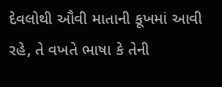દેવલોથી ઔવી માતાની કૂખમાં આવી રહે, તે વખતે ભાષા કે તેની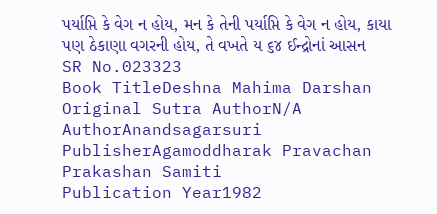પર્યાપ્તિ કે વેગ ન હોય, મન કે તેની પર્યાપ્તિ કે વેગ ન હોય, કાયા પણ ઠેકાણા વગરની હોય, તે વખતે ય ૬૪ ઈન્દ્રોનાં આસન
SR No.023323
Book TitleDeshna Mahima Darshan
Original Sutra AuthorN/A
AuthorAnandsagarsuri
PublisherAgamoddharak Pravachan Prakashan Samiti
Publication Year1982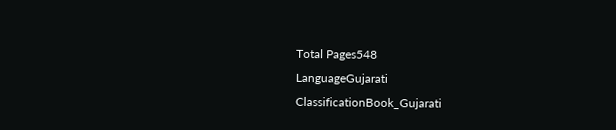Total Pages548
LanguageGujarati
ClassificationBook_Gujarati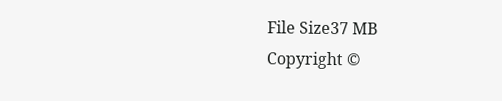File Size37 MB
Copyright ©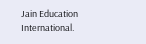Jain Education International.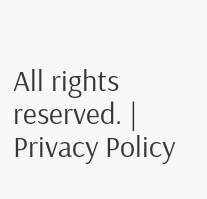All rights reserved. | Privacy Policy